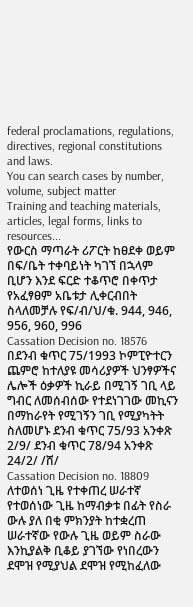federal proclamations, regulations, directives, regional constitutions and laws.
You can search cases by number, volume, subject matter
Training and teaching materials, articles, legal forms, links to resources...
የውርስ ማጣራት ሪፖርት ከፀደቀ ወይም በፍ/ቤት ተቀባይነት ካገኘ በኋላም ቢሆን እንደ ፍርድ ተቆጥሮ በቀጥታ የአፈፃፀም አቤቱታ ሊቀርብበት ስላለመቻሉ የፍ/ብ/ህ/ቁ. 944, 946, 956, 960, 996
Cassation Decision no. 18576
በደንብ ቁጥር 75/1993 ኮምፒዮተርን ጨምሮ ከተለያዩ መሳሪያዎች ህንፃዎችና ሌሎች ዕቃዎች ኪራይ በሚገኝ ገቢ ላይ ግብር ለመሰብሰው የተደነገገው መኪናን በማከራየት የሚገኝን ገቢ የሚያካትት ስለመሆኑ ደንብ ቁጥር 75/93 አንቀጽ 2/9/ ደንብ ቁጥር 78/94 አንቀጽ 24/2/ /ሸ/
Cassation Decision no. 18809
ለተወሰነ ጊዜ የተቀጠረ ሠራተኛ የተወሰነው ጊዜ ከማብቃቱ በፊት የስራ ውሉ ያለ በቂ ምክንያት ከተቋረጠ ሠራተኛው የውሉ ጊዜ ወይም ስራው እንኪያልቅ ቢቆይ ያገኘው የነበረውን ደሞዝ የሚያህል ደሞዝ የሚከፈለው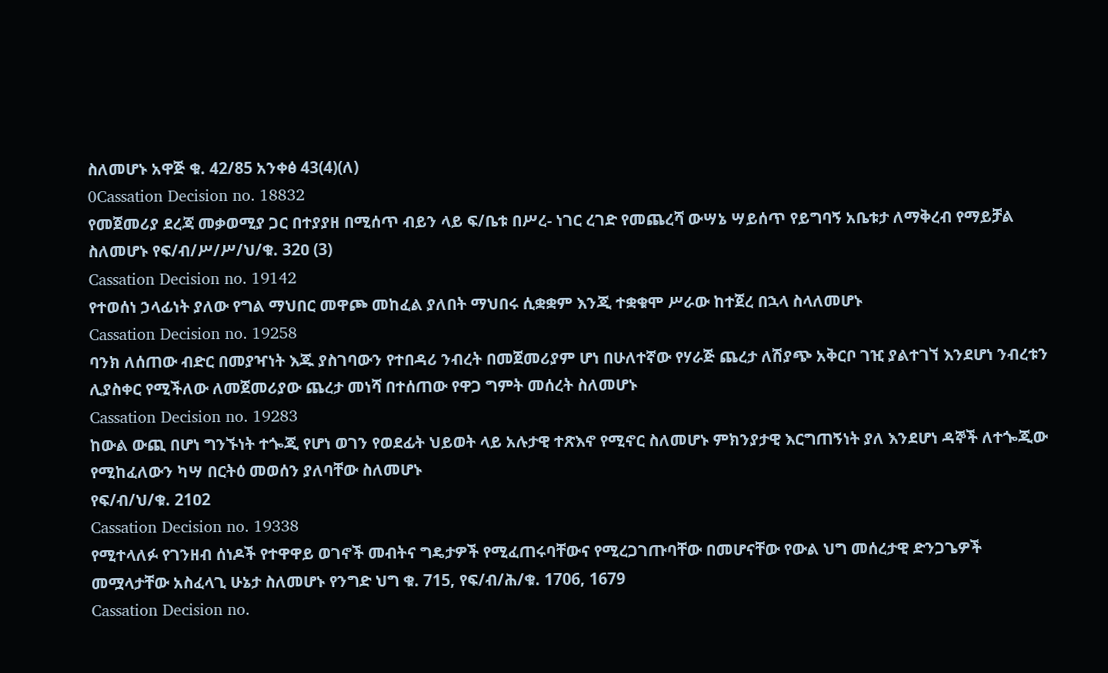ስለመሆኑ አዋጅ ቁ. 42/85 አንቀፅ 43(4)(ለ)
0Cassation Decision no. 18832
የመጀመሪያ ደረጃ መቃወሚያ ጋር በተያያዘ በሚሰጥ ብይን ላይ ፍ/ቤቱ በሥረ- ነገር ረገድ የመጨረሻ ውሣኔ ሣይሰጥ የይግባኝ አቤቱታ ለማቅረብ የማይቻል ስለመሆኑ የፍ/ብ/ሥ/ሥ/ህ/ቁ. 32ዐ (3)
Cassation Decision no. 19142
የተወሰነ ኃላፊነት ያለው የግል ማህበር መዋጮ መከፈል ያለበት ማህበሩ ሲቋቋም እንጂ ተቋቁሞ ሥራው ከተጀረ በኋላ ስላለመሆኑ
Cassation Decision no. 19258
ባንክ ለሰጠው ብድር በመያዣነት እጁ ያስገባውን የተበዳሪ ንብረት በመጀመሪያም ሆነ በሁለተኛው የሃራጅ ጨረታ ለሽያጭ አቅርቦ ገዢ ያልተገኘ እንደሆነ ንብረቱን ሊያስቀር የሚችለው ለመጀመሪያው ጨረታ መነሻ በተሰጠው የዋጋ ግምት መሰረት ስለመሆኑ
Cassation Decision no. 19283
ከውል ውጪ በሆነ ግንኙነት ተጐጂ የሆነ ወገን የወደፊት ህይወት ላይ አሉታዊ ተጽእኖ የሚኖር ስለመሆኑ ምክንያታዊ እርግጠኝነት ያለ እንደሆነ ዳኞች ለተጐጂው የሚከፈለውን ካሣ በርትዕ መወሰን ያለባቸው ስለመሆኑ
የፍ/ብ/ህ/ቁ. 21ዐ2
Cassation Decision no. 19338
የሚተላለፉ የገንዘብ ሰነዶች የተዋዋይ ወገኖች መብትና ግዴታዎች የሚፈጠሩባቸውና የሚረጋገጡባቸው በመሆናቸው የውል ህግ መሰረታዊ ድንጋጌዎች መሟላታቸው አስፈላጊ ሁኔታ ስለመሆኑ የንግድ ህግ ቁ. 715, የፍ/ብ/ሕ/ቁ. 1706, 1679
Cassation Decision no.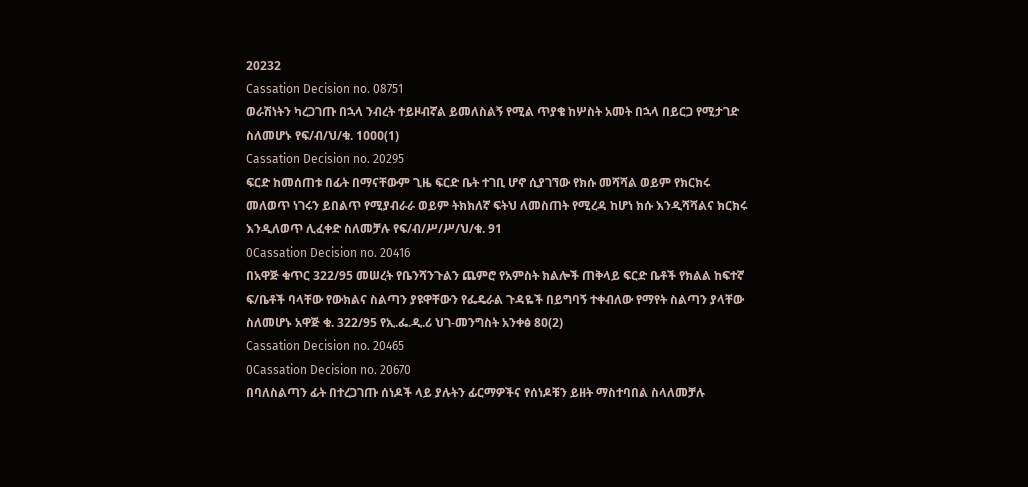20232
Cassation Decision no. 08751
ወራሽነትን ካረጋገጡ በኋላ ንብረት ተይዞብኛል ይመለስልኝ የሚል ጥያቄ ከሦስት አመት በኋላ በይርጋ የሚታገድ ስለመሆኑ የፍ/ብ/ህ/ቁ. 1ዐዐዐ(1)
Cassation Decision no. 20295
ፍርድ ከመሰጠቱ በፊት በማናቸውም ጊዜ ፍርድ ቤት ተገቢ ሆኖ ሲያገኘው የክሱ መሻሻል ወይም የክርክሩ መለወጥ ነገሩን ይበልጥ የሚያብራራ ወይም ትክክለኛ ፍትህ ለመስጠት የሚረዳ ከሆነ ክሱ እንዲሻሻልና ክርክሩ እንዲለወጥ ሊፈቀድ ስለመቻሉ የፍ/ብ/ሥ/ሥ/ህ/ቁ. 91
0Cassation Decision no. 20416
በአዋጅ ቁጥር 322/95 መሠረት የቤንሻንጉልን ጨምሮ የአምስት ክልሎች ጠቅላይ ፍርድ ቤቶች የክልል ከፍተኛ ፍ/ቤቶች ባላቸው የውክልና ስልጣን ያዩዋቸውን የፌዴራል ጉዳዬች በይግባኝ ተቀብለው የማየት ስልጣን ያላቸው ስለመሆኑ አዋጅ ቁ. 322/95 የኢ.ፌ.ዲ.ሪ ህገ-መንግስት አንቀፅ 8ዐ(2)
Cassation Decision no. 20465
0Cassation Decision no. 20670
በባለስልጣን ፊት በተረጋገጡ ሰነዶች ላይ ያሉትን ፊርማዎችና የሰነዶቹን ይዘት ማስተባበል ስላለመቻሉ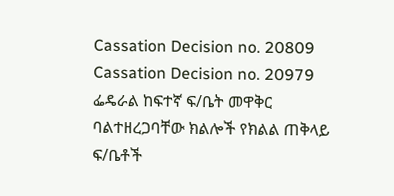Cassation Decision no. 20809
Cassation Decision no. 20979
ፌዴራል ከፍተኛ ፍ/ቤት መዋቅር ባልተዘረጋባቸው ክልሎች የክልል ጠቅላይ ፍ/ቤቶች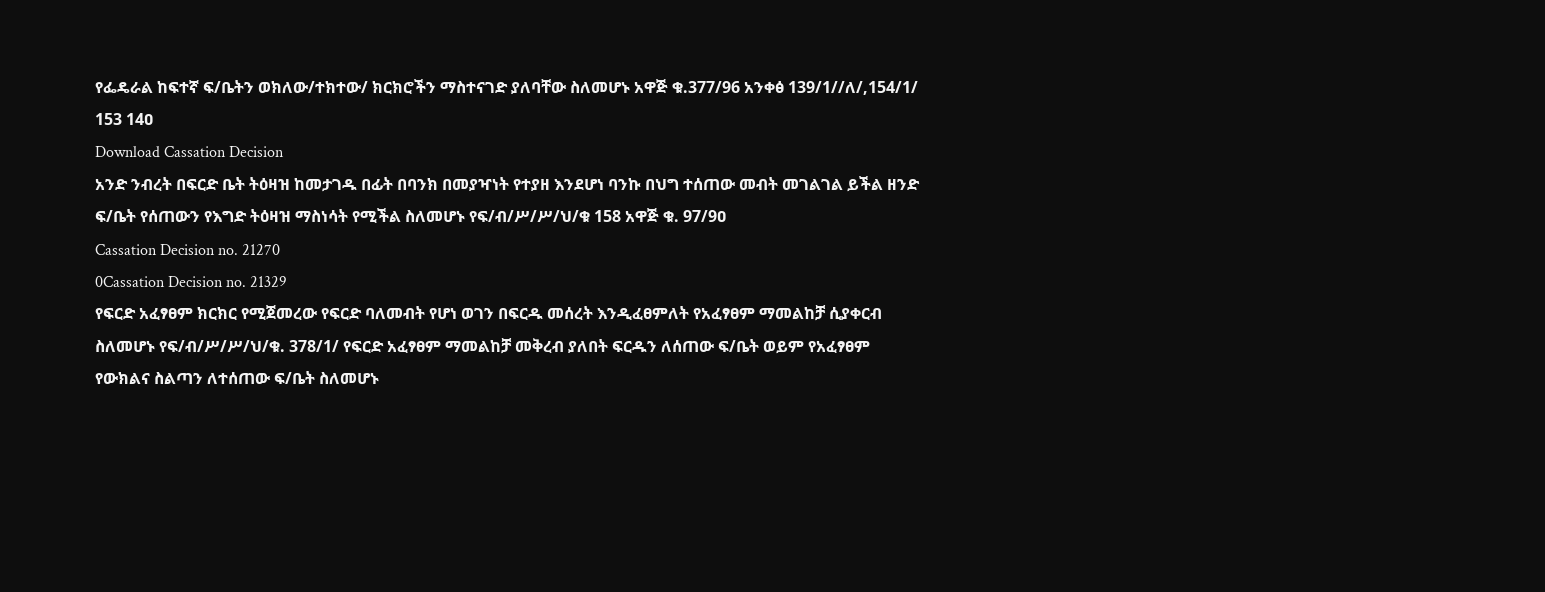የፌዴራል ከፍተኛ ፍ/ቤትን ወክለው/ተክተው/ ክርክሮችን ማስተናገድ ያለባቸው ስለመሆኑ አዋጅ ቁ.377/96 አንቀፅ 139/1//ለ/,154/1/ 153 14ዐ
Download Cassation Decision
አንድ ንብረት በፍርድ ቤት ትዕዛዝ ከመታገዱ በፊት በባንክ በመያዣነት የተያዘ እንደሆነ ባንኩ በህግ ተሰጠው መብት መገልገል ይችል ዘንድ ፍ/ቤት የሰጠውን የእግድ ትዕዛዝ ማስነሳት የሚችል ስለመሆኑ የፍ/ብ/ሥ/ሥ/ህ/ቁ 158 አዋጅ ቁ. 97/9ዐ
Cassation Decision no. 21270
0Cassation Decision no. 21329
የፍርድ አፈፃፀም ክርክር የሚጀመረው የፍርድ ባለመብት የሆነ ወገን በፍርዱ መሰረት እንዲፈፀምለት የአፈፃፀም ማመልከቻ ሲያቀርብ ስለመሆኑ የፍ/ብ/ሥ/ሥ/ህ/ቁ. 378/1/ የፍርድ አፈፃፀም ማመልከቻ መቅረብ ያለበት ፍርዱን ለሰጠው ፍ/ቤት ወይም የአፈፃፀም የውክልና ስልጣን ለተሰጠው ፍ/ቤት ስለመሆኑ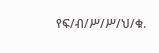የፍ/ብ/ሥ/ሥ/ህ/ቁ.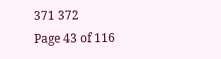371 372
Page 43 of 116